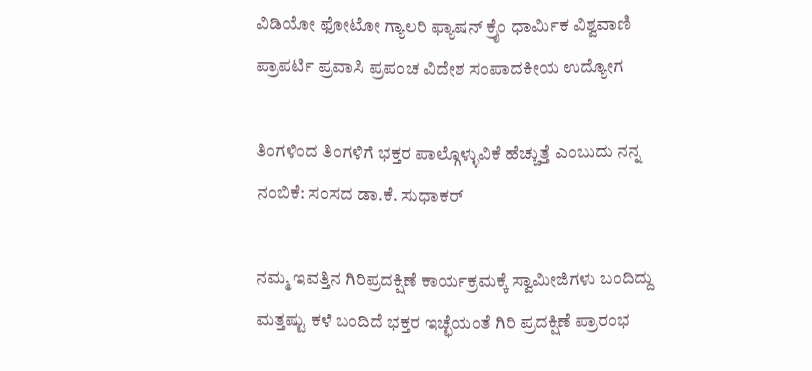ವಿಡಿಯೋ ಫೋಟೋ ಗ್ಯಾಲರಿ ಫ್ಯಾಷನ್ ಕ್ರೈಂ ಧಾರ್ಮಿಕ ವಿಶ್ವವಾಣಿ ಪ್ರಾಪರ್ಟಿ ಪ್ರವಾಸಿ ಪ್ರಪಂಚ ವಿದೇಶ ಸಂಪಾದಕೀಯ ಉದ್ಯೋಗ

ತಿಂಗಳಿಂದ ತಿಂಗಳಿಗೆ ಭಕ್ತರ ಪಾಲ್ಗೊಳ್ಳುವಿಕೆ ಹೆಚ್ಚುತ್ತೆ ಎಂಬುದು ನನ್ನ ನಂಬಿಕೆ: ಸಂಸದ ಡಾ.ಕೆ. ಸುಧಾಕರ್

ನಮ್ಮ ಇವತ್ತಿನ ಗಿರಿಪ್ರದಕ್ಷಿಣೆ ಕಾರ್ಯಕ್ರಮಕ್ಕೆ ಸ್ವಾಮೀಜಿಗಳು ಬಂದಿದ್ದು ಮತ್ತಷ್ಟು ಕಳೆ ಬಂದಿದೆ ಭಕ್ತರ ಇಚ್ಛೆಯಂತೆ ಗಿರಿ ಪ್ರದಕ್ಷಿಣೆ ಪ್ರಾರಂಭ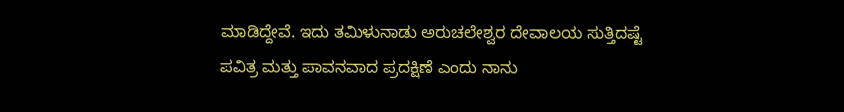ಮಾಡಿದ್ದೇವೆ. ಇದು ತಮಿಳುನಾಡು ಅರುಚಲೇಶ್ವರ ದೇವಾಲಯ ಸುತ್ತಿದಷ್ಟೆ ಪವಿತ್ರ ಮತ್ತು ಪಾವನವಾದ ಪ್ರದಕ್ಷಿಣೆ ಎಂದು ನಾನು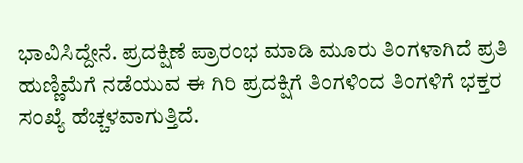ಭಾವಿಸಿದ್ದೇನೆ. ಪ್ರದಕ್ಷಿಣೆ ಪ್ರಾರಂಭ ಮಾಡಿ ಮೂರು ತಿಂಗಳಾಗಿದೆ ಪ್ರತಿ ಹುಣ್ಣಿಮೆಗೆ ನಡೆಯುವ ಈ ಗಿರಿ ಪ್ರದಕ್ಷಿಗೆ ತಿಂಗಳಿಂದ ತಿಂಗಳಿಗೆ ಭಕ್ತರ ಸಂಖ್ಯೆ ಹೆಚ್ಚಳವಾಗುತ್ತಿದೆ.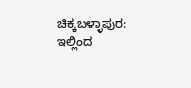ಚಿಕ್ಕಬಳ್ಳಾಪುರ: ಇಲ್ಲಿಂದ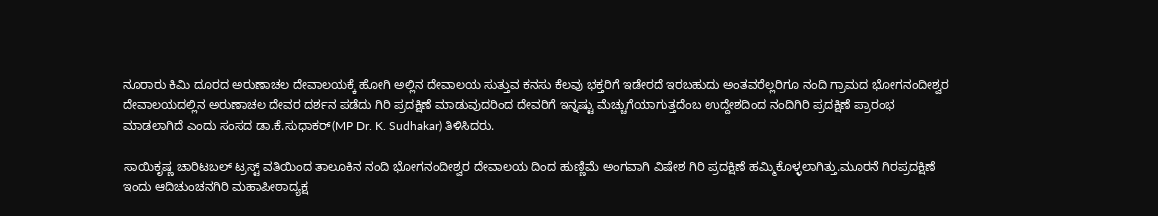ನೂರಾರು ಕಿಮಿ ದೂರದ ಅರುಣಾಚಲ ದೇವಾಲಯಕ್ಕೆ ಹೋಗಿ ಅಲ್ಲಿನ ದೇವಾಲಯ ಸುತ್ತುವ ಕನಸು ಕೆಲವು ಭಕ್ತರಿಗೆ ಇಡೇರದೆ ಇರಬಹುದು ಅಂತವರೆಲ್ಲರಿಗೂ ನಂದಿ ಗ್ರಾಮದ ಭೋಗನಂದೀಶ್ವರ ದೇವಾಲಯದಲ್ಲಿನ‌ ಅರುಣಾಚಲ ದೇವರ ದರ್ಶನ ಪಡೆದು ಗಿರಿ ಪ್ರದಕ್ಷಿಣೆ ಮಾಡುವುದರಿಂದ ದೇವರಿಗೆ ಇನ್ನಷ್ಟು ಮೆಚ್ಚುಗೆಯಾಗುತ್ತದೆಂಬ ಉದ್ದೇಶದಿಂದ ನಂದಿಗಿರಿ ಪ್ರದಕ್ಷಿಣೆ ಪ್ರಾರಂಭ ಮಾಡಲಾಗಿದೆ ಎಂದು ಸಂಸದ ಡಾ.ಕೆ‌.ಸುಧಾಕರ್(MP Dr. K. Sudhakar) ತಿಳಿಸಿದರು.

ಸಾಯಿಕೃಷ್ಣ ಚಾರಿಟಬಲ್ ಟ್ರಸ್ಟ್ ವತಿಯಿಂದ ತಾಲೂಕಿನ ನಂದಿ ಭೋಗನಂದೀಶ್ವರ ದೇವಾಲಯ ದಿಂದ ಹುಣ್ಣಿಮೆ ಅಂಗವಾಗಿ ವಿಷೇಶ ಗಿರಿ ಪ್ರದಕ್ಷಿಣೆ ಹಮ್ಮಿಕೊಳ್ಳಲಾಗಿತ್ತು.ಮೂರನೆ ಗಿರಪ್ರದಕ್ಷಿಣೆ ಇಂದು ಆದಿಚುಂಚನಗಿರಿ ಮಹಾಪೀಠಾದ್ಯಕ್ಷ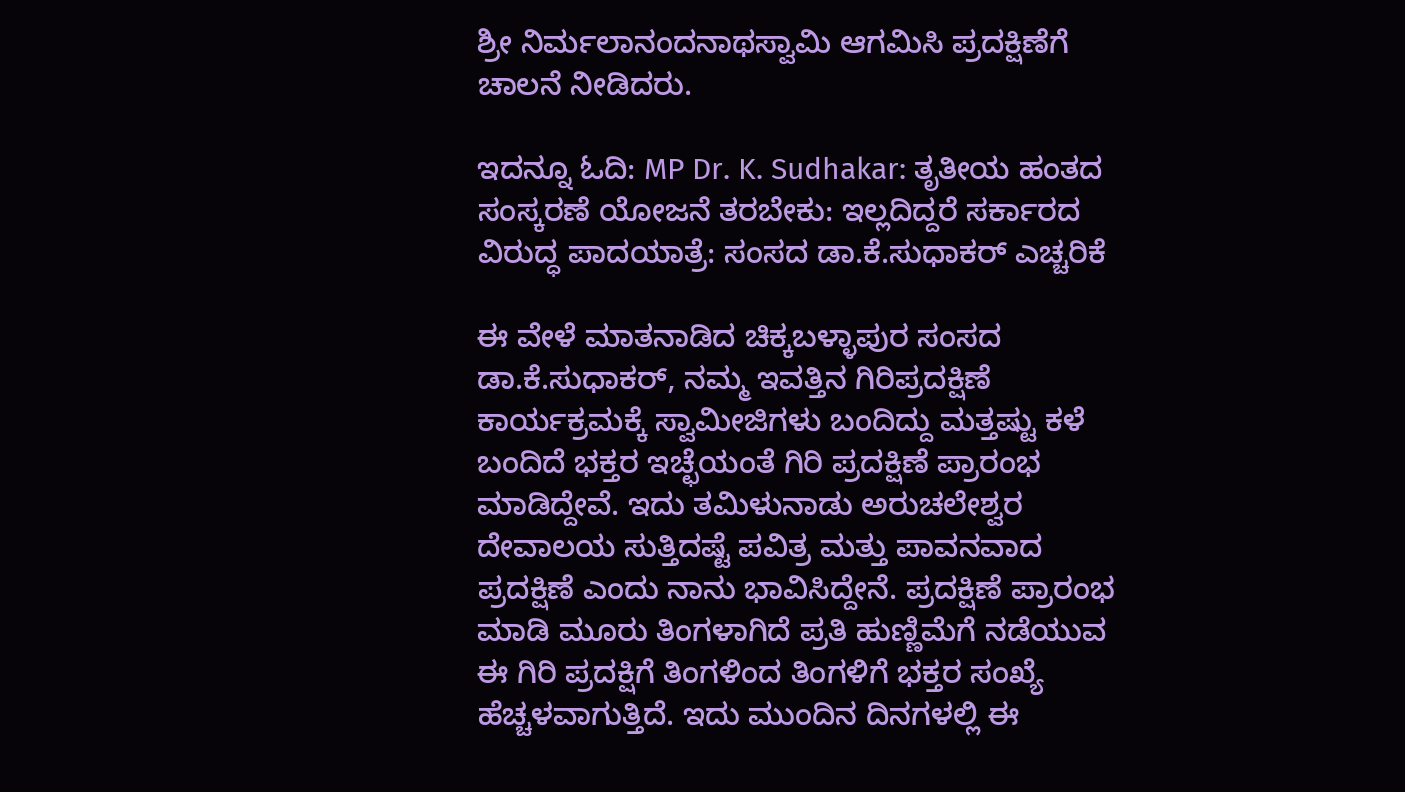ಶ್ರೀ ನಿರ್ಮಲಾನಂದನಾಥಸ್ವಾಮಿ ಆಗಮಿಸಿ ಪ್ರದಕ್ಷಿಣೆಗೆ ಚಾಲನೆ ನೀಡಿದರು.

ಇದನ್ನೂ ಓದಿ: MP Dr. K. Sudhakar: ತೃತೀಯ ಹಂತದ ಸಂಸ್ಕರಣೆ ಯೋಜನೆ ತರಬೇಕು: ಇಲ್ಲದಿದ್ದರೆ ಸರ್ಕಾರದ ವಿರುದ್ಧ ಪಾದಯಾತ್ರೆ: ಸಂಸದ ಡಾ.ಕೆ.ಸುಧಾಕರ್ ಎಚ್ಚರಿಕೆ

ಈ ವೇಳೆ ಮಾತನಾಡಿದ ಚಿಕ್ಕಬಳ್ಳಾಪುರ ಸಂಸದ ಡಾ.ಕೆ.ಸುಧಾಕರ್, ನಮ್ಮ ಇವತ್ತಿನ ಗಿರಿಪ್ರದಕ್ಷಿಣೆ ಕಾರ್ಯಕ್ರಮಕ್ಕೆ ಸ್ವಾಮೀಜಿಗಳು ಬಂದಿದ್ದು ಮತ್ತಷ್ಟು ಕಳೆ ಬಂದಿದೆ ಭಕ್ತರ ಇಚ್ಛೆಯಂತೆ ಗಿರಿ ಪ್ರದಕ್ಷಿಣೆ ಪ್ರಾರಂಭ ಮಾಡಿದ್ದೇವೆ. ಇದು ತಮಿಳುನಾಡು ಅರುಚಲೇಶ್ವರ ದೇವಾಲಯ ಸುತ್ತಿದಷ್ಟೆ ಪವಿತ್ರ ಮತ್ತು ಪಾವನವಾದ ಪ್ರದಕ್ಷಿಣೆ ಎಂದು ನಾನು ಭಾವಿಸಿದ್ದೇನೆ. ಪ್ರದಕ್ಷಿಣೆ ಪ್ರಾರಂಭ ಮಾಡಿ ಮೂರು ತಿಂಗಳಾಗಿದೆ ಪ್ರತಿ ಹುಣ್ಣಿಮೆಗೆ ನಡೆಯುವ ಈ ಗಿರಿ ಪ್ರದಕ್ಷಿಗೆ ತಿಂಗಳಿಂದ ತಿಂಗಳಿಗೆ ಭಕ್ತರ ಸಂಖ್ಯೆ ಹೆಚ್ಚಳವಾಗುತ್ತಿದೆ. ಇದು ಮುಂದಿನ ದಿನಗಳಲ್ಲಿ ಈ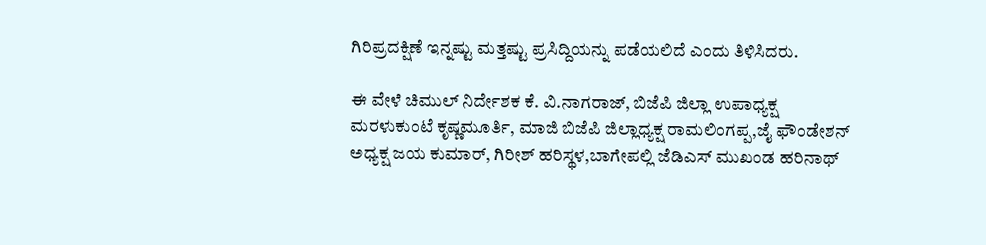ಗಿರಿಪ್ರದಕ್ಷಿಣೆ ಇನ್ನಷ್ಟು ಮತ್ತಷ್ಟು ಪ್ರಸಿದ್ದಿಯನ್ನು ಪಡೆಯಲಿದೆ ಎಂದು ತಿಳಿಸಿದರು.

ಈ ವೇಳೆ ಚಿಮುಲ್ ನಿರ್ದೇಶಕ ಕೆ. ವಿ.ನಾಗರಾಜ್, ಬಿಜೆಪಿ ಜಿಲ್ಲಾ ಉಪಾಧ್ಯಕ್ಷ ಮರಳುಕುಂಟೆ ಕೃಷ್ಣಮೂರ್ತಿ, ಮಾಜಿ ಬಿಜೆಪಿ ಜಿಲ್ಲಾಧ್ಯಕ್ಷ ರಾಮಲಿಂಗಪ್ಪ,ಜೈ ಫೌಂಡೇಶನ್ ಅಧ್ಯಕ್ಷ ಜಯ ಕುಮಾರ್, ಗಿರೀಶ್ ಹರಿಸ್ಥಳ,ಬಾಗೇಪಲ್ಲಿ ಜೆಡಿಎಸ್ ಮುಖಂಡ ಹರಿನಾಥ್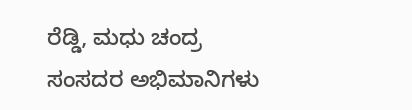ರೆಡ್ಡಿ, ಮಧು ಚಂದ್ರ ಸಂಸದರ ಅಭಿಮಾನಿಗಳು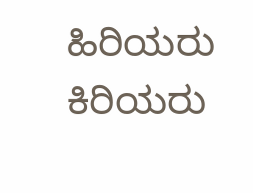ಹಿರಿಯರು ಕಿರಿಯರು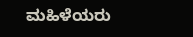ಮಹಿಳೆಯರು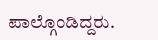ಪಾಲ್ಗೊಂಡಿದ್ದರು.